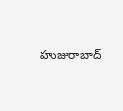హుజురాబాద్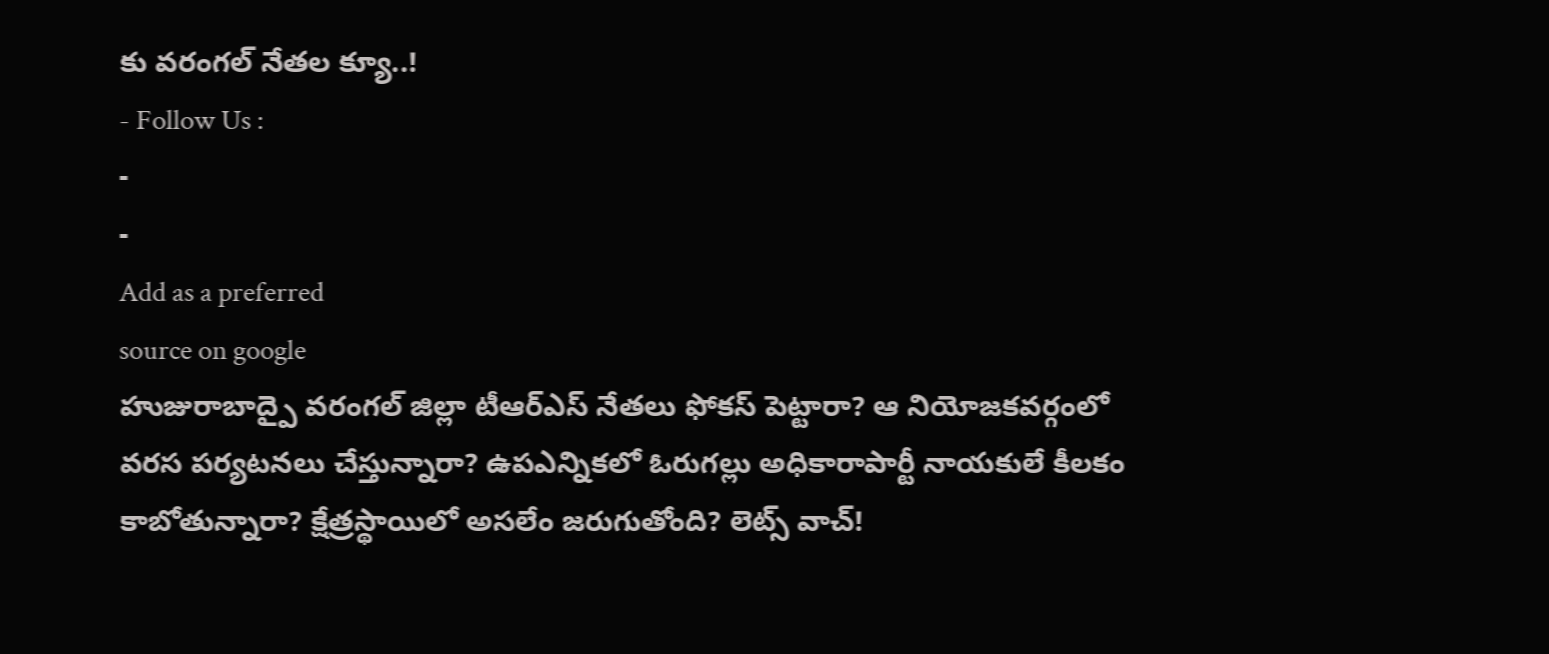కు వరంగల్ నేతల క్యూ..!
- Follow Us :
-
-
Add as a preferred
source on google
హుజురాబాద్పై వరంగల్ జిల్లా టీఆర్ఎస్ నేతలు ఫోకస్ పెట్టారా? ఆ నియోజకవర్గంలో వరస పర్యటనలు చేస్తున్నారా? ఉపఎన్నికలో ఓరుగల్లు అధికారాపార్టీ నాయకులే కీలకం కాబోతున్నారా? క్షేత్రస్థాయిలో అసలేం జరుగుతోంది? లెట్స్ వాచ్!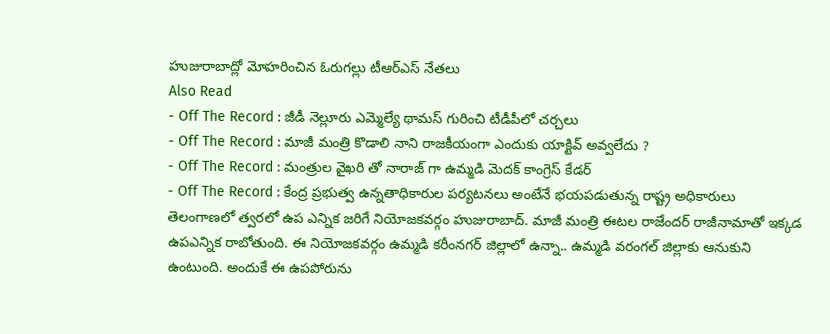హుజురాబాద్లో మోహరించిన ఓరుగల్లు టీఆర్ఎస్ నేతలు
Also Read
- Off The Record : జీడీ నెల్లూరు ఎమ్మెల్యే థామస్ గురించి టీడీపీలో చర్చలు
- Off The Record : మాజీ మంత్రి కొడాలి నాని రాజకీయంగా ఎందుకు యాక్టివ్ అవ్వలేదు ?
- Off The Record : మంత్రుల వైఖరి తో నారాజ్ గా ఉమ్మడి మెదక్ కాంగ్రెస్ కేడర్
- Off The Record : కేంద్ర ప్రభుత్వ ఉన్నతాధికారుల పర్యటనలు అంటేనే భయపడుతున్న రాష్ట్ర అధికారులు
తెలంగాణలో త్వరలో ఉప ఎన్నిక జరిగే నియోజకవర్గం హుజురాబాద్. మాజీ మంత్రి ఈటల రాజేందర్ రాజీనామాతో ఇక్కడ ఉపఎన్నిక రాబోతుంది. ఈ నియోజకవర్గం ఉమ్మడి కరీంనగర్ జిల్లాలో ఉన్నా.. ఉమ్మడి వరంగల్ జిల్లాకు ఆనుకుని ఉంటుంది. అందుకే ఈ ఉపపోరును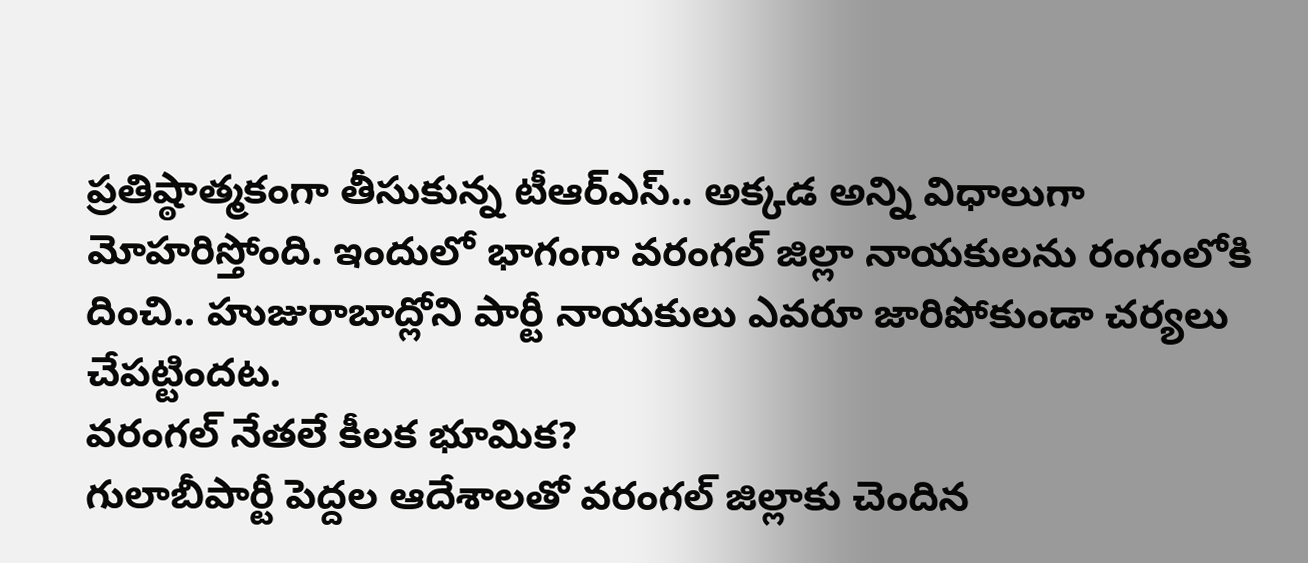ప్రతిష్ఠాత్మకంగా తీసుకున్న టీఆర్ఎస్.. అక్కడ అన్ని విధాలుగా మోహరిస్తోంది. ఇందులో భాగంగా వరంగల్ జిల్లా నాయకులను రంగంలోకి దించి.. హుజురాబాద్లోని పార్టీ నాయకులు ఎవరూ జారిపోకుండా చర్యలు చేపట్టిందట.
వరంగల్ నేతలే కీలక భూమిక?
గులాబీపార్టీ పెద్దల ఆదేశాలతో వరంగల్ జిల్లాకు చెందిన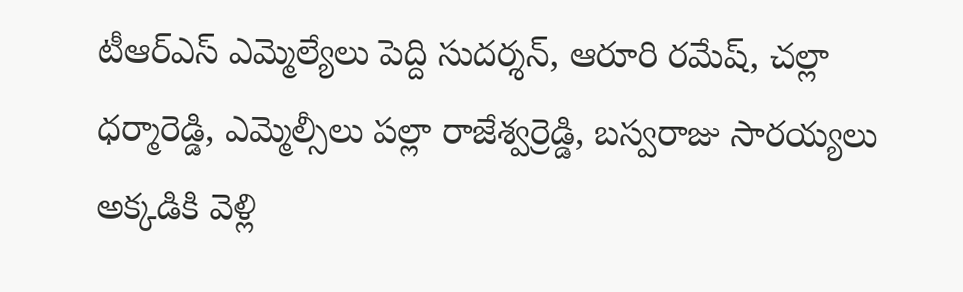టీఆర్ఎస్ ఎమ్మెల్యేలు పెద్ది సుదర్శన్, ఆరూరి రమేష్, చల్లా ధర్మారెడ్డి, ఎమ్మెల్సీలు పల్లా రాజేశ్వర్రెడ్డి, బస్వరాజు సారయ్యలు అక్కడికి వెళ్లి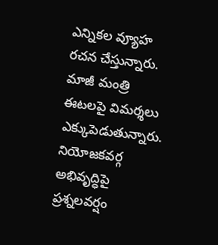ఎన్నికల వ్యూహ రచన చేస్తున్నారు. మాజీ మంత్రి ఈటలపై విమర్శలు ఎక్కుపెడుతున్నారు. నియోజకవర్గ అభివృద్ధిపై ప్రశ్నలవర్షం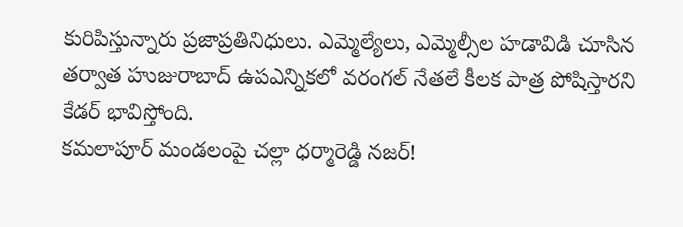కురిపిస్తున్నారు ప్రజాప్రతినిధులు. ఎమ్మెల్యేలు, ఎమ్మెల్సీల హడావిడి చూసిన తర్వాత హుజురాబాద్ ఉపఎన్నికలో వరంగల్ నేతలే కీలక పాత్ర పోషిస్తారని కేడర్ భావిస్తోంది.
కమలాపూర్ మండలంపై చల్లా ధర్మారెడ్డి నజర్!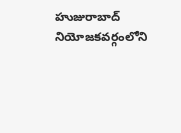హుజురాబాద్ నియోజకవర్గంలోని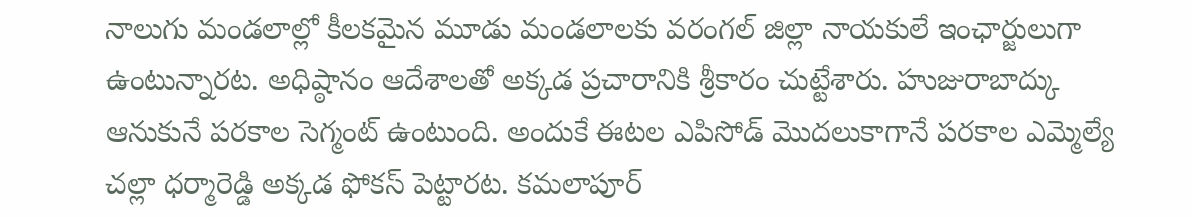నాలుగు మండలాల్లో కీలకమైన మూడు మండలాలకు వరంగల్ జిల్లా నాయకులే ఇంఛార్జులుగా ఉంటున్నారట. అధిష్ఠానం ఆదేశాలతో అక్కడ ప్రచారానికి శ్రీకారం చుట్టేశారు. హుజురాబాద్కు ఆనుకునే పరకాల సెగ్మంట్ ఉంటుంది. అందుకే ఈటల ఎపిసోడ్ మొదలుకాగానే పరకాల ఎమ్మెల్యే చల్లా ధర్మారెడ్డి అక్కడ ఫోకస్ పెట్టారట. కమలాపూర్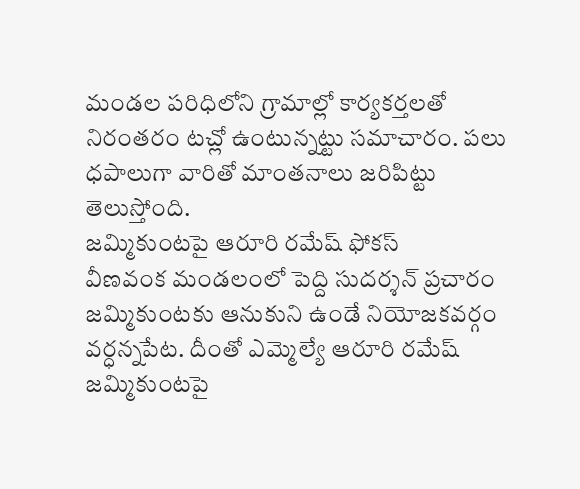మండల పరిధిలోని గ్రామాల్లో కార్యకర్తలతో నిరంతరం టచ్లో ఉంటున్నట్టు సమాచారం. పలు ధపాలుగా వారితో మాంతనాలు జరిపిట్టు తెలుస్తోంది.
జమ్మికుంటపై ఆరూరి రమేష్ ఫోకస్
వీణవంక మండలంలో పెద్ది సుదర్శన్ ప్రచారం
జమ్మికుంటకు ఆనుకుని ఉండే నియోజకవర్గం వర్ధన్నపేట. దీంతో ఎమ్మెల్యే ఆరూరి రమేష్ జమ్మికుంటపై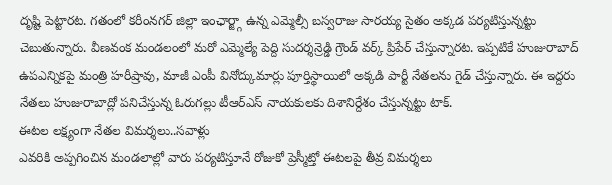దృష్టి పెట్టారట. గతంలో కరీంనగర్ జిల్లా ఇంఛార్జ్గా ఉన్న ఎమ్మెల్సీ బస్వరాజు సారయ్య సైతం అక్కడ పర్యటిస్తున్నట్టు చెబుతున్నారు. వీణవంక మండలంలో మరో ఎమ్మెల్యే పెద్ది సుదర్శన్రెడ్డి గ్రౌండ్ వర్క్ ప్రిపేర్ చేస్తున్నారట. ఇప్పటికే హుజురాబాద్ ఉపఎన్నికపై మంత్రి హరీష్రావు, మాజీ ఎంపీ వినోద్కుమార్లు పూర్తిస్థాయిలో అక్కడి పార్టీ నేతలను గైడ్ చేస్తున్నారు. ఈ ఇద్దరు నేతలు హుజురాబాద్లో పనిచేస్తున్న ఓరుగల్లు టీఆర్ఎస్ నాయకులకు దిశానిర్దేశం చేస్తున్నట్టు టాక్.
ఈటల లక్ష్యంగా నేతల విమర్శలు..సవాళ్లు
ఎవరికి అప్పగించిన మండలాల్లో వారు పర్యటిస్తూనే రోజుకో ప్రెస్మీట్తో ఈటలపై తీవ్ర విమర్శలు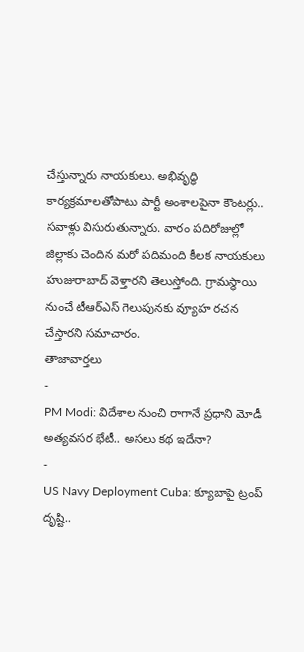చేస్తున్నారు నాయకులు. అభివృద్ధి కార్యక్రమాలతోపాటు పార్టీ అంశాలపైనా కౌంటర్లు.. సవాళ్లు విసురుతున్నారు. వారం పదిరోజుల్లో జిల్లాకు చెందిన మరో పదిమంది కీలక నాయకులు హుజురాబాద్ వెళ్తారని తెలుస్తోంది. గ్రామస్థాయి నుంచే టీఆర్ఎస్ గెలుపునకు వ్యూహ రచన చేస్తారని సమాచారం.
తాజావార్తలు
-
PM Modi: విదేశాల నుంచి రాగానే ప్రధాని మోడీ అత్యవసర భేటీ.. అసలు కథ ఇదేనా?
-
US Navy Deployment Cuba: క్యూబాపై ట్రంప్ దృష్టి..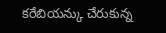కరేబియన్కు చేరుకున్న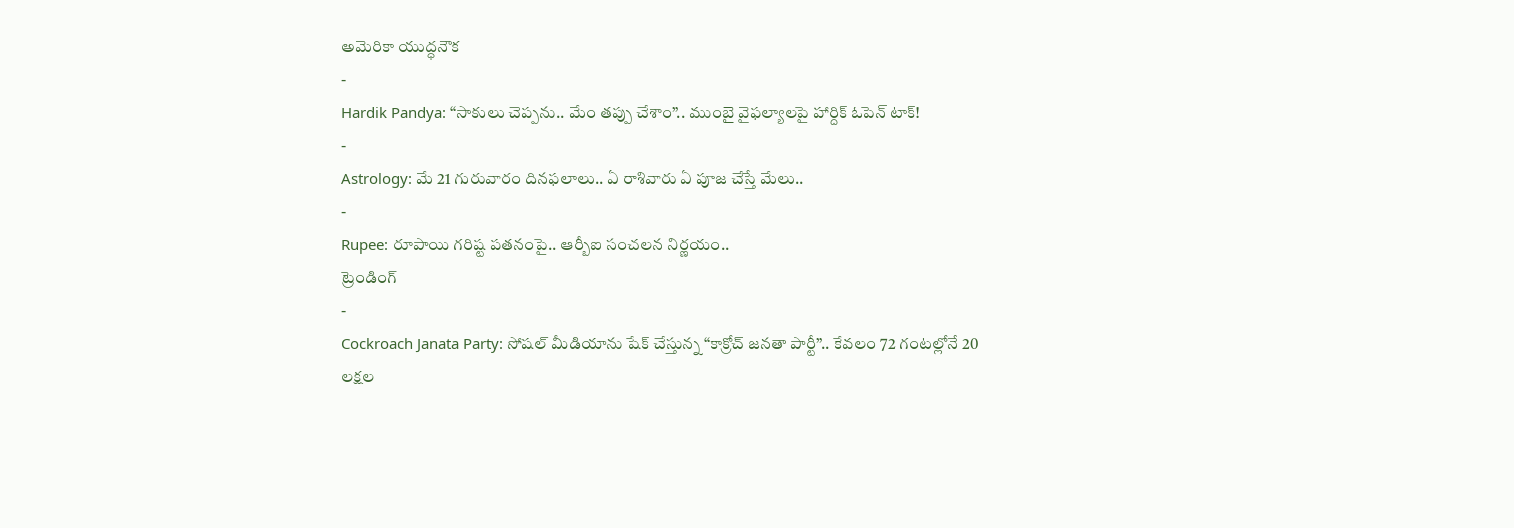అమెరికా యుద్ధనౌక
-
Hardik Pandya: “సాకులు చెప్పను.. మేం తప్పు చేశాం”.. ముంబై వైఫల్యాలపై హార్దిక్ ఓపెన్ టాక్!
-
Astrology: మే 21 గురువారం దినఫలాలు.. ఏ రాశివారు ఏ పూజ చేస్తే మేలు..
-
Rupee: రూపాయి గరిష్ట పతనంపై.. ఆర్బీఐ సంచలన నిర్ణయం..
ట్రెండింగ్
-
Cockroach Janata Party: సోషల్ మీడియాను షేక్ చేస్తున్న “కాక్రోచ్ జనతా పార్టీ”.. కేవలం 72 గంటల్లోనే 20 లక్షల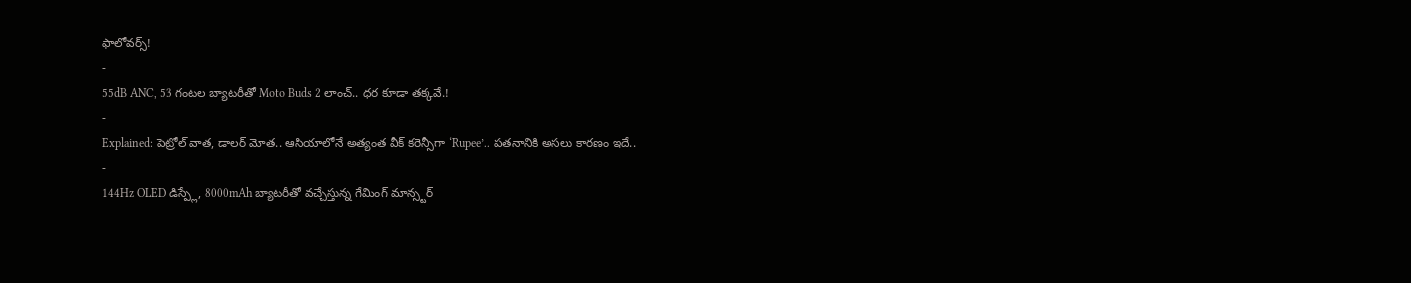ఫాలోవర్స్!
-
55dB ANC, 53 గంటల బ్యాటరీతో Moto Buds 2 లాంచ్.. ధర కూడా తక్కవే.!
-
Explained: పెట్రోల్ వాత, డాలర్ మోత.. ఆసియాలోనే అత్యంత వీక్ కరెన్సీగా ‘Rupee’.. పతనానికి అసలు కారణం ఇదే..
-
144Hz OLED డిస్ప్లే, 8000mAh బ్యాటరీతో వచ్చేస్తున్న గేమింగ్ మాన్స్టర్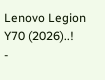Lenovo Legion Y70 (2026)..!
-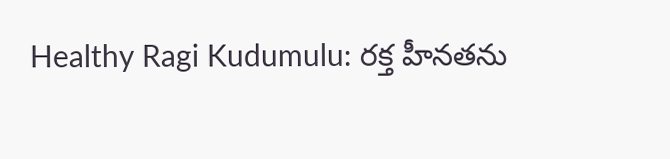Healthy Ragi Kudumulu: రక్త హీనతను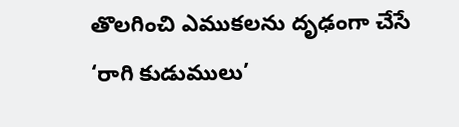తొలగించి ఎముకలను దృఢంగా చేసే ‘రాగి కుడుములు’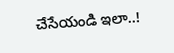చేసేయండి ఇలా..!